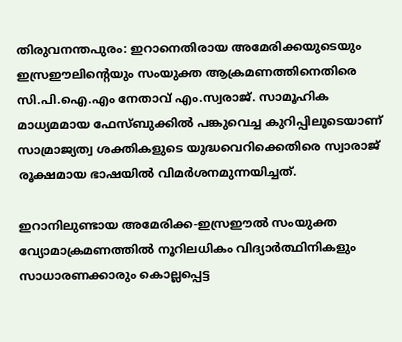തിരുവനന്തപുരം: ഇറാനെതിരായ അമേരിക്കയുടെയും ഇസ്രഈലിന്റെയും സംയുക്ത ആക്രമണത്തിനെതിരെ സി.പി.ഐ.എം നേതാവ് എം.സ്വരാജ്. സാമൂഹിക മാധ്യമമായ ഫേസ്ബുക്കില്‍ പങ്കുവെച്ച കുറിപ്പിലൂടെയാണ് സാമ്രാജ്യത്വ ശക്തികളുടെ യുദ്ധവെറിക്കെതിരെ സ്വാരാജ് രൂക്ഷമായ ഭാഷയില്‍ വിമര്‍ശനമുന്നയിച്ചത്.

ഇറാനിലുണ്ടായ അമേരിക്ക-ഇസ്രഈല്‍ സംയുക്ത വ്യോമാക്രമണത്തില്‍ നൂറിലധികം വിദ്യാര്‍ത്ഥിനികളും സാധാരണക്കാരും കൊല്ലപ്പെട്ട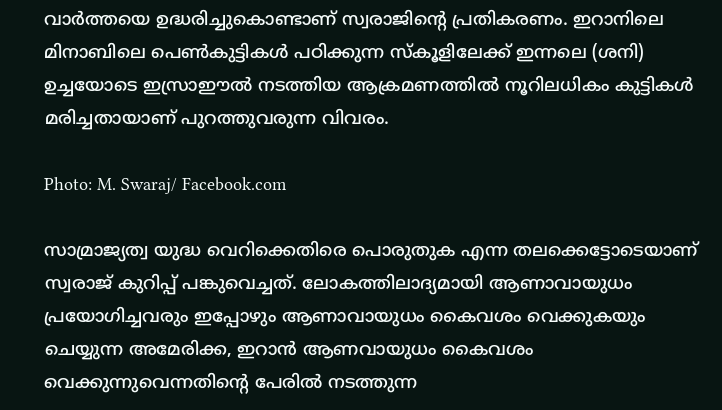വാര്‍ത്തയെ ഉദ്ധരിച്ചുകൊണ്ടാണ് സ്വരാജിന്റെ പ്രതികരണം. ഇറാനിലെ മിനാബിലെ പെണ്‍കുട്ടികള്‍ പഠിക്കുന്ന സ്‌കൂളിലേക്ക് ഇന്നലെ (ശനി) ഉച്ചയോടെ ഇസ്രാഈല്‍ നടത്തിയ ആക്രമണത്തില്‍ നൂറിലധികം കുട്ടികള്‍ മരിച്ചതായാണ് പുറത്തുവരുന്ന വിവരം.

Photo: M. Swaraj/ Facebook.com

സാമ്രാജ്യത്വ യുദ്ധ വെറിക്കെതിരെ പൊരുതുക എന്ന തലക്കെട്ടോടെയാണ് സ്വരാജ് കുറിപ്പ് പങ്കുവെച്ചത്. ലോകത്തിലാദ്യമായി ആണാവായുധം പ്രയോഗിച്ചവരും ഇപ്പോഴും ആണാവായുധം കൈവശം വെക്കുകയും ചെയ്യുന്ന അമേരിക്ക, ഇറാന്‍ ആണവായുധം കൈവശം വെക്കുന്നുവെന്നതിന്റെ പേരില്‍ നടത്തുന്ന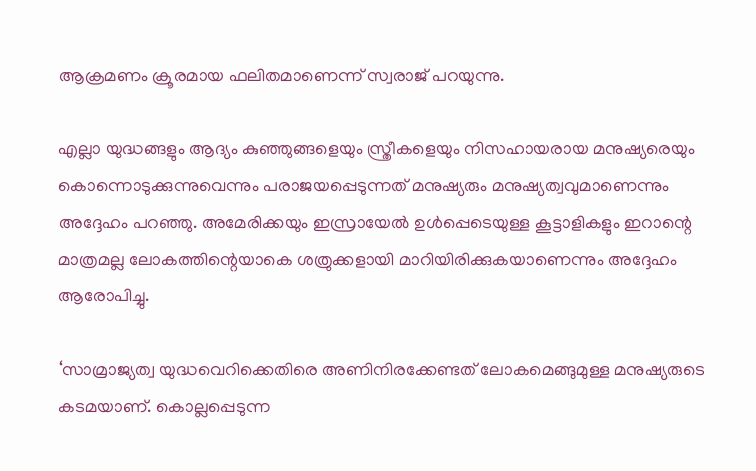ആക്രമണം ക്രൂരമായ ഫലിതമാണെന്ന് സ്വരാജ് പറയുന്നു.

എല്ലാ യുദ്ധങ്ങളും ആദ്യം കുഞ്ഞുങ്ങളെയും സ്ത്രീകളെയും നിസഹായരായ മനുഷ്യരെയും കൊന്നൊടുക്കുന്നുവെന്നും പരാജയപ്പെടുന്നത് മനുഷ്യരും മനുഷ്യത്വവുമാണെന്നും അദ്ദേഹം പറഞ്ഞു. അമേരിക്കയും ഇസ്രായേല്‍ ഉള്‍പ്പെടെയുള്ള കൂട്ടാളികളും ഇറാന്റെ മാത്രമല്ല ലോകത്തിന്റെയാകെ ശത്രുക്കളായി മാറിയിരിക്കുകയാണെന്നും അദ്ദേഹം ആരോപിച്ചു.

‘സാമ്രാജ്യത്വ യുദ്ധവെറിക്കെതിരെ അണിനിരക്കേണ്ടത് ലോകമെങ്ങുമുള്ള മനുഷ്യരുടെ കടമയാണ്. കൊല്ലപ്പെടുന്ന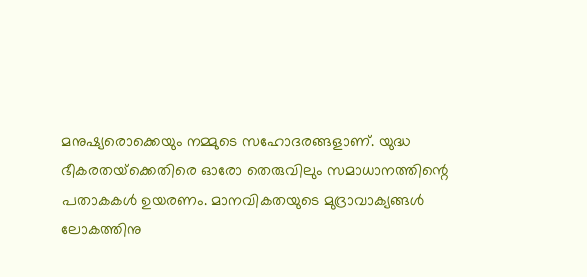മനുഷ്യരൊക്കെയും നമ്മുടെ സഹോദരങ്ങളാണ്. യുദ്ധ ഭീകരതയ്‌ക്കെതിരെ ഓരോ തെരുവിലും സമാധാനത്തിന്റെ പതാകകള്‍ ഉയരണം. മാനവികതയുടെ മുദ്രാവാക്യങ്ങള്‍ ലോകത്തിനു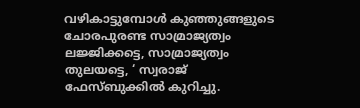വഴികാട്ടുമ്പോള്‍ കുഞ്ഞുങ്ങളുടെ ചോരപുരണ്ട സാമ്രാജ്യത്വം ലജ്ജിക്കട്ടെ, സാമ്രാജ്യത്വം തുലയട്ടെ, ‘ സ്വരാജ് ഫേസ്ബുക്കില്‍ കുറിച്ചു.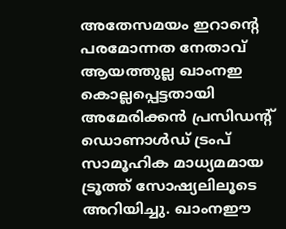അതേസമയം ഇറാന്റെ പരമോന്നത നേതാവ് ആയത്തുല്ല ഖാംനഇ കൊല്ലപ്പെട്ടതായി അമേരിക്കന്‍ പ്രസിഡന്റ് ഡൊണാള്‍ഡ് ട്രംപ് സാമൂഹിക മാധ്യമമായ ട്രൂത്ത് സോഷ്യലിലൂടെ അറിയിച്ചു. ഖാംനഈ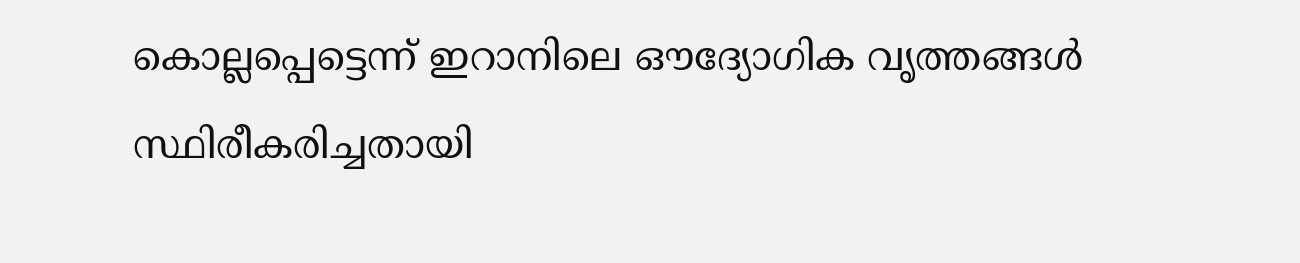കൊല്ലപ്പെട്ടെന്ന് ഇറാനിലെ ഔദ്യോഗിക വൃത്തങ്ങള്‍ സ്ഥിരീകരിച്ചതായി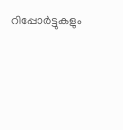റിപ്പോര്‍ട്ടുകളും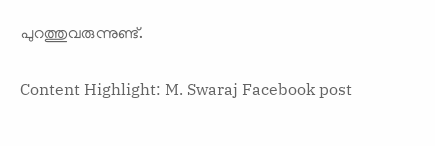പുറത്തുവരുന്നുണ്ട്.

Content Highlight: M. Swaraj Facebook post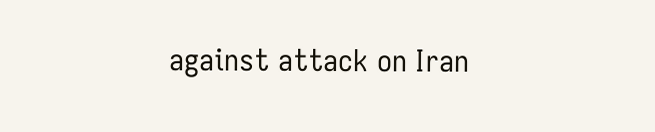against attack on Iran